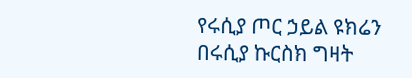የሩሲያ ጦር ኃይል ዩክሬን በሩሲያ ኩርስክ ግዛት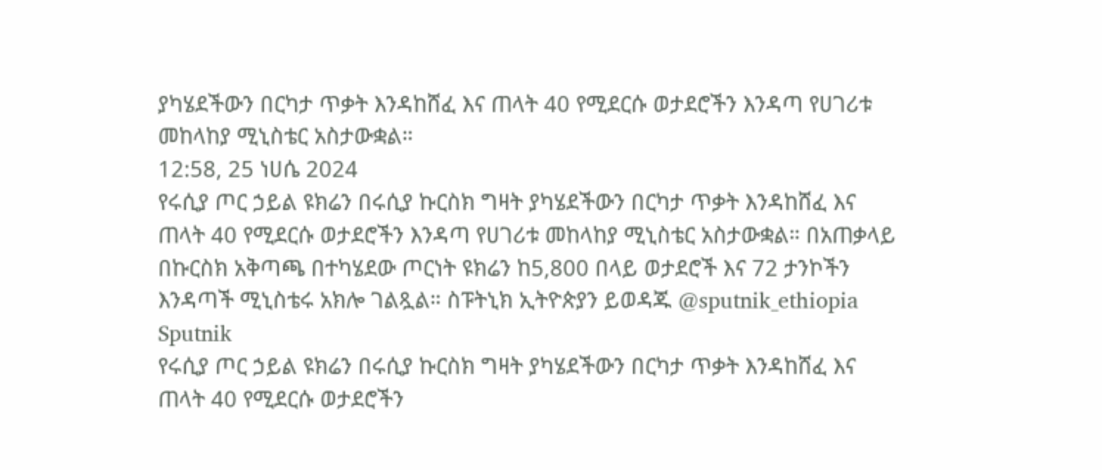ያካሄደችውን በርካታ ጥቃት እንዳከሸፈ እና ጠላት 40 የሚደርሱ ወታደሮችን እንዳጣ የሀገሪቱ መከላከያ ሚኒስቴር አስታውቋል።
12:58, 25 ነሀሴ 2024
የሩሲያ ጦር ኃይል ዩክሬን በሩሲያ ኩርስክ ግዛት ያካሄደችውን በርካታ ጥቃት እንዳከሸፈ እና ጠላት 40 የሚደርሱ ወታደሮችን እንዳጣ የሀገሪቱ መከላከያ ሚኒስቴር አስታውቋል። በአጠቃላይ በኩርስክ አቅጣጫ በተካሄደው ጦርነት ዩክሬን ከ5,800 በላይ ወታደሮች እና 72 ታንኮችን እንዳጣች ሚኒስቴሩ አክሎ ገልጿል። ስፑትኒክ ኢትዮጵያን ይወዳጁ @sputnik_ethiopia
Sputnik
የሩሲያ ጦር ኃይል ዩክሬን በሩሲያ ኩርስክ ግዛት ያካሄደችውን በርካታ ጥቃት እንዳከሸፈ እና ጠላት 40 የሚደርሱ ወታደሮችን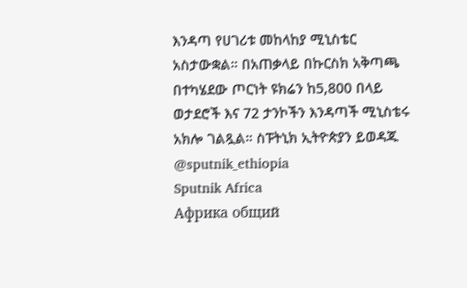እንዳጣ የሀገሪቱ መከላከያ ሚኒስቴር አስታውቋል። በአጠቃላይ በኩርስክ አቅጣጫ በተካሄደው ጦርነት ዩክሬን ከ5,800 በላይ ወታደሮች እና 72 ታንኮችን እንዳጣች ሚኒስቴሩ አክሎ ገልጿል። ስፑትኒክ ኢትዮጵያን ይወዳጁ @sputnik_ethiopia
Sputnik Africa
Африка общий